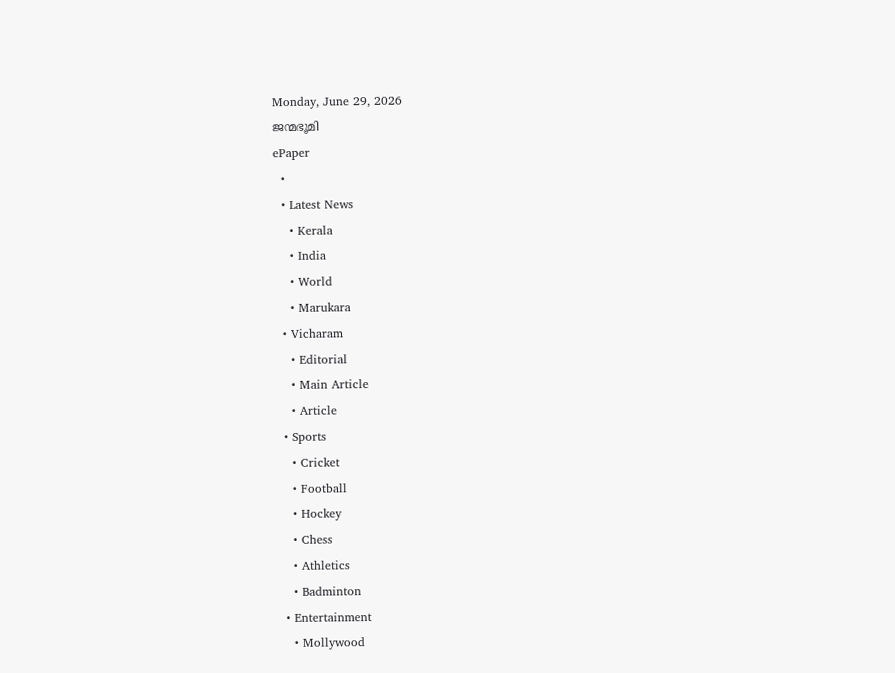Monday, June 29, 2026
ജന്മഭൂമി
ePaper
  •
  • Latest News
    • Kerala
    • India
    • World
    • Marukara
  • Vicharam
    • Editorial
    • Main Article
    • Article
  • Sports
    • Cricket
    • Football
    • Hockey
    • Chess
    • Athletics
    • Badminton
  • Entertainment
    • Mollywood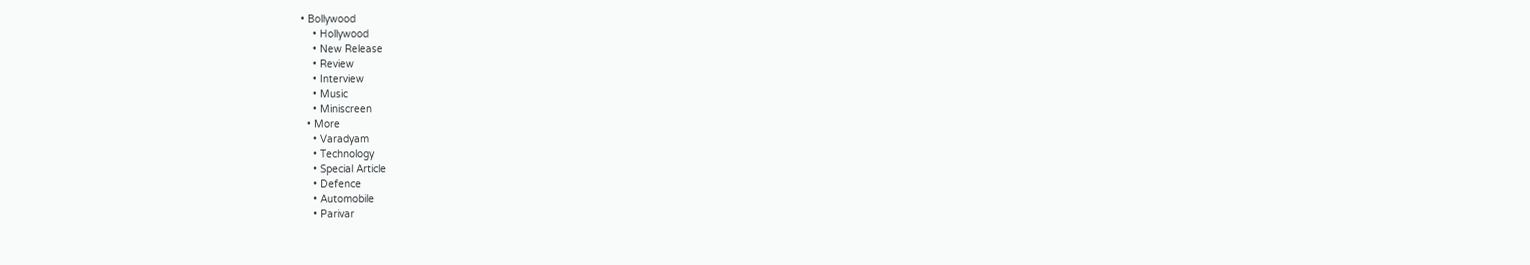• Bollywood
    • Hollywood
    • New Release
    • Review
    • Interview
    • Music
    • Miniscreen
  • More
    • Varadyam
    • Technology
    • Special Article
    • Defence
    • Automobile
    • Parivar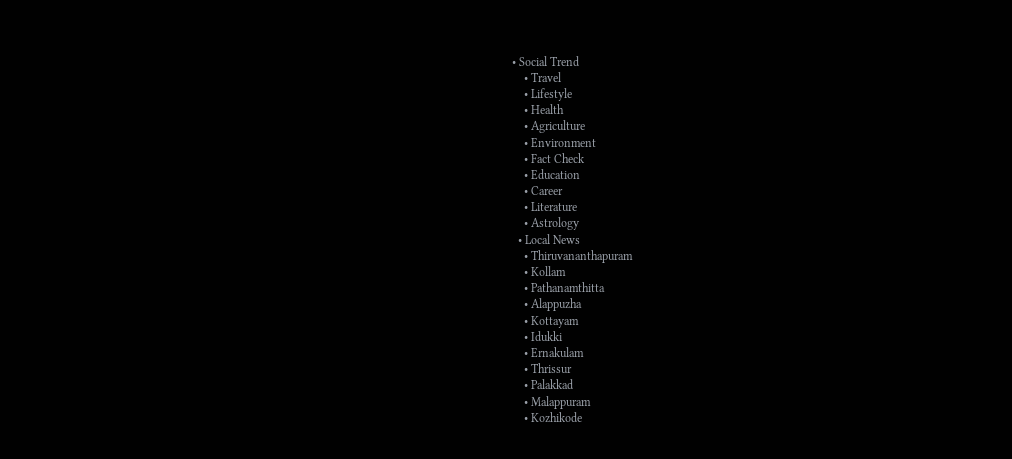• Social Trend
    • Travel
    • Lifestyle
    • Health
    • Agriculture
    • Environment
    • Fact Check
    • Education
    • Career
    • Literature
    • Astrology
  • Local News
    • Thiruvananthapuram
    • Kollam
    • Pathanamthitta
    • Alappuzha
    • Kottayam
    • Idukki
    • Ernakulam
    • Thrissur
    • Palakkad
    • Malappuram
    • Kozhikode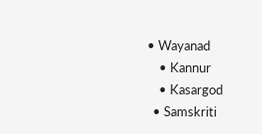• Wayanad
    • Kannur
    • Kasargod
  • Samskriti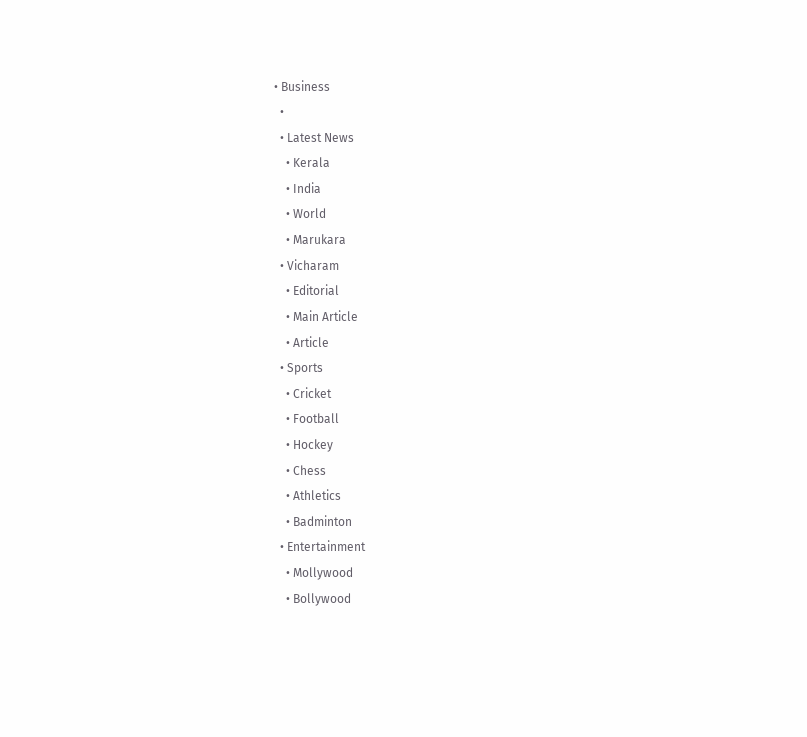• Business
  •
  • Latest News
    • Kerala
    • India
    • World
    • Marukara
  • Vicharam
    • Editorial
    • Main Article
    • Article
  • Sports
    • Cricket
    • Football
    • Hockey
    • Chess
    • Athletics
    • Badminton
  • Entertainment
    • Mollywood
    • Bollywood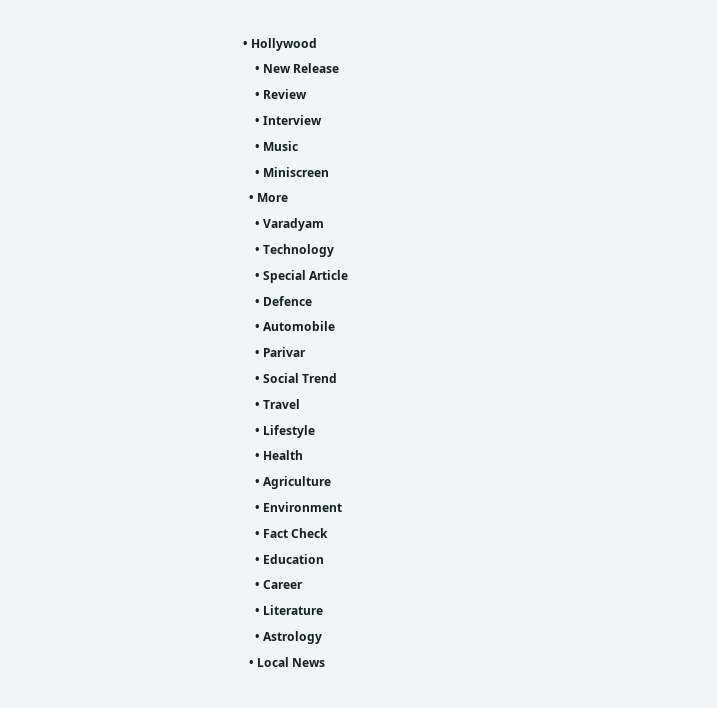• Hollywood
    • New Release
    • Review
    • Interview
    • Music
    • Miniscreen
  • More
    • Varadyam
    • Technology
    • Special Article
    • Defence
    • Automobile
    • Parivar
    • Social Trend
    • Travel
    • Lifestyle
    • Health
    • Agriculture
    • Environment
    • Fact Check
    • Education
    • Career
    • Literature
    • Astrology
  • Local News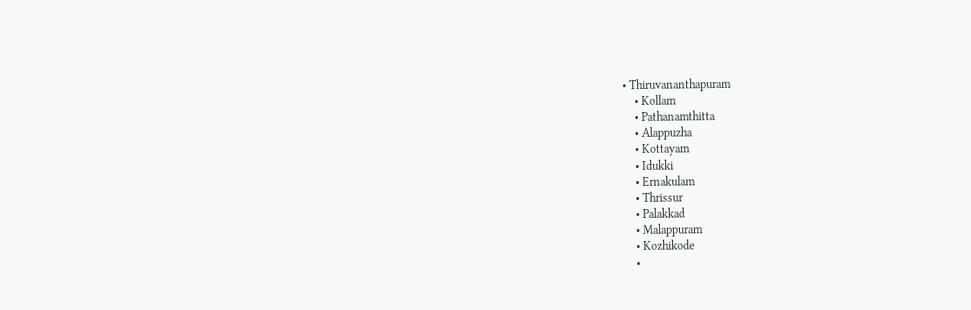• Thiruvananthapuram
    • Kollam
    • Pathanamthitta
    • Alappuzha
    • Kottayam
    • Idukki
    • Ernakulam
    • Thrissur
    • Palakkad
    • Malappuram
    • Kozhikode
    •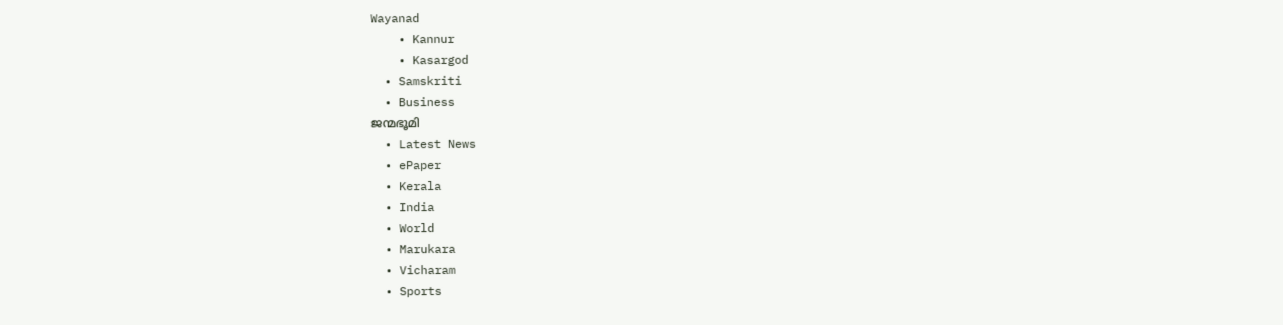Wayanad
    • Kannur
    • Kasargod
  • Samskriti
  • Business
ജന്മഭൂമി
  • Latest News
  • ePaper
  • Kerala
  • India
  • World
  • Marukara
  • Vicharam
  • Sports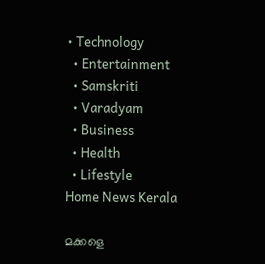• Technology
  • Entertainment
  • Samskriti
  • Varadyam
  • Business
  • Health
  • Lifestyle
Home News Kerala

മക്കളെ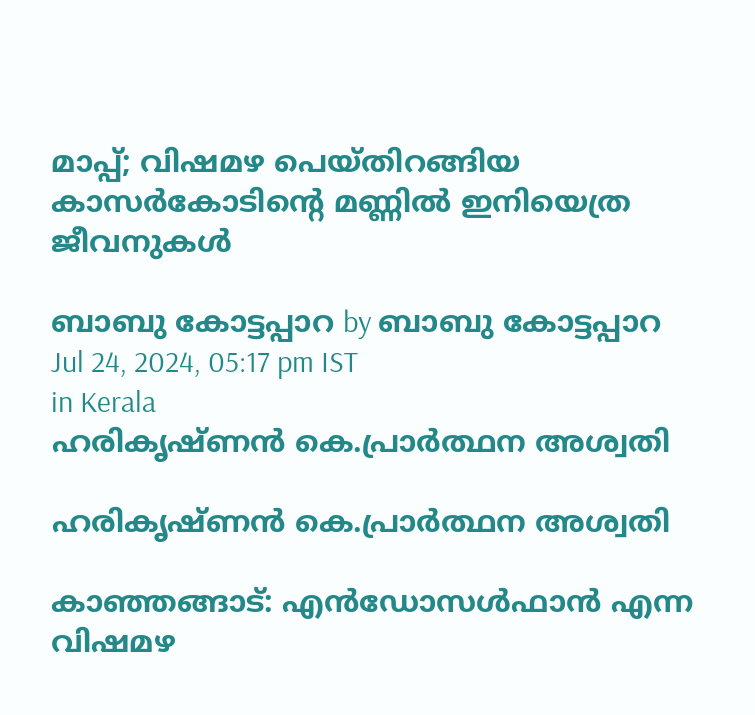മാപ്പ്; വിഷമഴ പെയ്തിറങ്ങിയ കാസര്‍കോടിന്റെ മണ്ണില്‍ ഇനിയെത്ര ജീവനുകള്‍

ബാബു കോട്ടപ്പാറ by ബാബു കോട്ടപ്പാറ
Jul 24, 2024, 05:17 pm IST
in Kerala
ഹരികൃഷ്ണന്‍ കെ.പ്രാര്‍ത്ഥന അശ്വതി

ഹരികൃഷ്ണന്‍ കെ.പ്രാര്‍ത്ഥന അശ്വതി

കാഞ്ഞങ്ങാട്: എന്‍ഡോസള്‍ഫാന്‍ എന്ന വിഷമഴ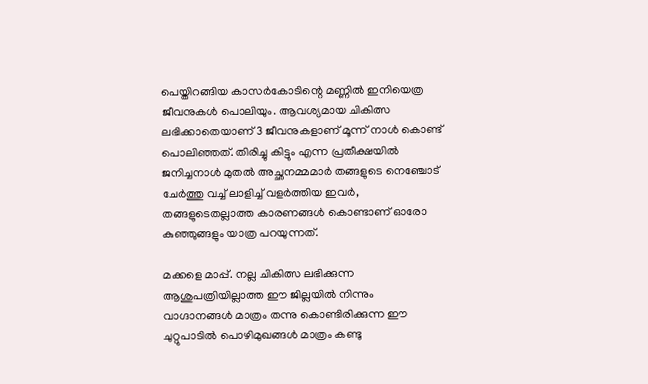പെയ്തിറങ്ങിയ കാസര്‍കോടിന്റെ മണ്ണില്‍ ഇനിയെത്ര ജീവനുകള്‍ പൊലിയും. ആവശ്യമായ ചികിത്സ ലഭിക്കാതെയാണ് 3 ജീവനുകളാണ് മൂന്ന്‌ നാള്‍ കൊണ്ട് പൊലിഞ്ഞത്. തിരിച്ചു കിട്ടും എന്ന പ്രതീക്ഷയില്‍ ജനിച്ചനാള്‍ മുതല്‍ അച്ഛനമ്മമാര്‍ തങ്ങളുടെ നെഞ്ചോട് ചേര്‍ത്തു വച്ച് ലാളിച്ച് വളര്‍ത്തിയ ഇവര്‍, തങ്ങളുടെതല്ലാത്ത കാരണങ്ങള്‍ കൊണ്ടാണ് ഓരോ കുഞ്ഞുങ്ങളും യാത്ര പറയുന്നത്.

മക്കളെ മാപ്പ്. നല്ല ചികിത്സ ലഭിക്കുന്ന ആശുപത്രിയില്ലാത്ത ഈ ജില്ലയില്‍ നിന്നും വാഗ്ദാനങ്ങള്‍ മാത്രം തന്നു കൊണ്ടിരിക്കുന്ന ഈ ചുറ്റുപാടില്‍ പൊഴിമുഖങ്ങള്‍ മാത്രം കണ്ടു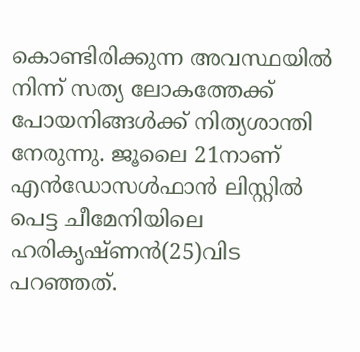കൊണ്ടിരിക്കുന്ന അവസ്ഥയില്‍ നിന്ന് സത്യ ലോകത്തേക്ക് പോയനിങ്ങള്‍ക്ക് നിത്യശാന്തി നേരുന്നു. ജൂലൈ 21നാണ് എന്‍ഡോസള്‍ഫാന്‍ ലിസ്റ്റില്‍ പെട്ട ചീമേനിയിലെ ഹരികൃഷ്ണന്‍(25)വിട പറഞ്ഞത്.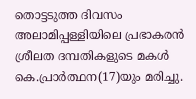തൊട്ടടുത്ത ദിവസം അലാമിപ്പള്ളിയിലെ പ്രഭാകരന്‍ ശ്രീലത ദമ്പതികളുടെ മകള്‍ കെ.പ്രാര്‍ത്ഥന(17)യും മരിച്ചു.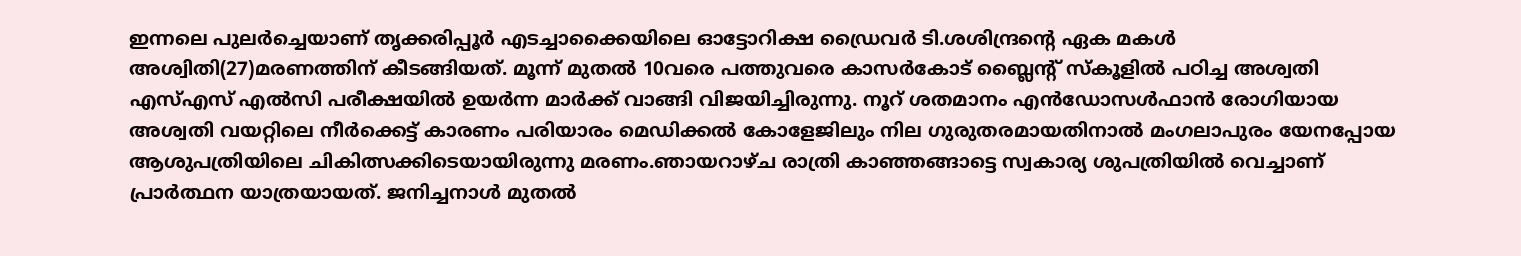ഇന്നലെ പുലര്‍ച്ചെയാണ് തൃക്കരിപ്പൂര്‍ എടച്ചാക്കൈയിലെ ഓട്ടോറിക്ഷ ഡ്രൈവര്‍ ടി.ശശിന്ദ്രന്റെ ഏക മകള്‍ അശ്വിതി(27)മരണത്തിന് കീടങ്ങിയത്. മൂന്ന് മുതല്‍ 10വരെ പത്തുവരെ കാസര്‍കോട് ബ്ലൈന്റ് സ്‌കൂളില്‍ പഠിച്ച അശ്വതി എസ്എസ് എല്‍സി പരീക്ഷയില്‍ ഉയര്‍ന്ന മാര്‍ക്ക് വാങ്ങി വിജയിച്ചിരുന്നു. നൂറ് ശതമാനം എന്‍ഡോസള്‍ഫാന്‍ രോഗിയായ അശ്വതി വയറ്റിലെ നീര്‍ക്കെട്ട് കാരണം പരിയാരം മെഡിക്കല്‍ കോളേജിലും നില ഗുരുതരമായതിനാല്‍ മംഗലാപുരം യേനപ്പോയ ആശുപത്രിയിലെ ചികിത്സക്കിടെയായിരുന്നു മരണം.ഞായറാഴ്ച രാത്രി കാഞ്ഞങ്ങാട്ടെ സ്വകാര്യ ശുപത്രിയില്‍ വെച്ചാണ് പ്രാര്‍ത്ഥന യാത്രയായത്. ജനിച്ചനാള്‍ മുതല്‍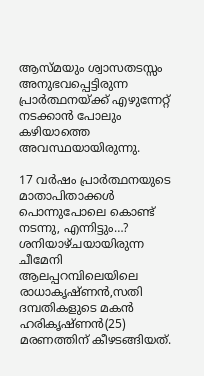ആസ്മയും ശ്വാസതടസ്സം അനുഭവപ്പെട്ടിരുന്ന പ്രാര്‍ത്ഥനയ്‌ക്ക് എഴുന്നേറ്റ് നടക്കാന്‍ പോലും കഴിയാത്തെ അവസ്ഥയായിരുന്നു.

17 വര്‍ഷം പ്രാര്‍ത്ഥനയുടെ മാതാപിതാക്കള്‍ പൊന്നുപോലെ കൊണ്ട് നടന്നു, എന്നിട്ടും…? ശനിയാഴ്ചയായിരുന്ന ചീമേനി ആലപ്പറമ്പിലെയിലെ രാധാകൃഷ്ണന്‍,സതി ദമ്പതികളുടെ മകന്‍ ഹരികൃഷ്ണന്‍(25) മരണത്തിന് കീഴടങ്ങിയത്.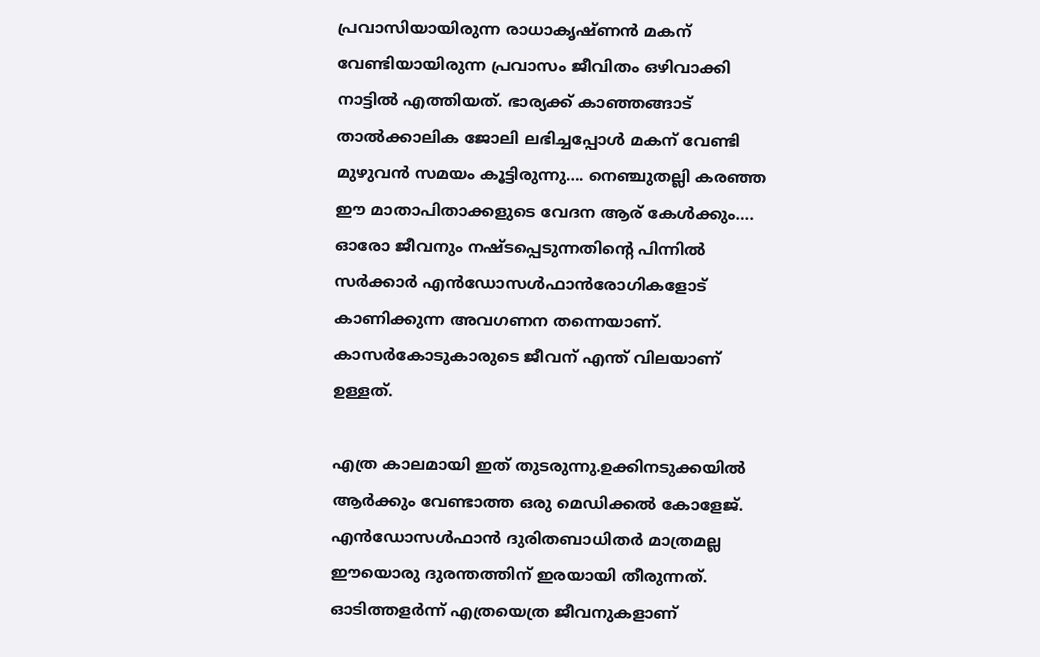പ്രവാസിയായിരുന്ന രാധാകൃഷ്ണന്‍ മകന് വേണ്ടിയായിരുന്ന പ്രവാസം ജീവിതം ഒഴിവാക്കി നാട്ടില്‍ എത്തിയത്. ഭാര്യക്ക് കാഞ്ഞങ്ങാട് താല്‍ക്കാലിക ജോലി ലഭിച്ചപ്പോള്‍ മകന് വേണ്ടി മുഴുവന്‍ സമയം കൂട്ടിരുന്നു…. നെഞ്ചുതല്ലി കരഞ്ഞ ഈ മാതാപിതാക്കളുടെ വേദന ആര് കേള്‍ക്കും…. ഓരോ ജീവനും നഷ്ടപ്പെടുന്നതിന്റെ പിന്നില്‍ സര്‍ക്കാര്‍ എന്‍ഡോസള്‍ഫാന്‍രോഗികളോട് കാണിക്കുന്ന അവഗണന തന്നെയാണ്. കാസര്‍കോടുകാരുടെ ജീവന് എന്ത് വിലയാണ് ഉള്ളത്.

എത്ര കാലമായി ഇത് തുടരുന്നു.ഉക്കിനടുക്കയില്‍ ആര്‍ക്കും വേണ്ടാത്ത ഒരു മെഡിക്കല്‍ കോളേജ്. എന്‍ഡോസള്‍ഫാന്‍ ദുരിതബാധിതര്‍ മാത്രമല്ല ഈയൊരു ദുരന്തത്തിന് ഇരയായി തീരുന്നത്. ഓടിത്തളര്‍ന്ന് എത്രയെത്ര ജീവനുകളാണ്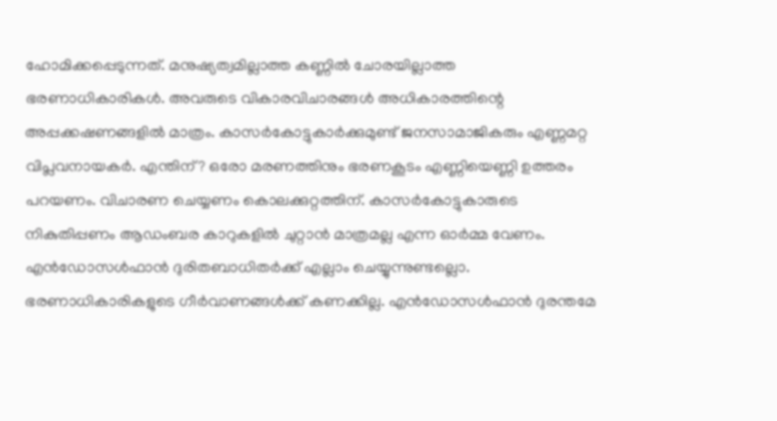ഹോമിക്കപ്പെടുന്നത്. മനുഷ്യത്വമില്ലാത്ത കണ്ണില്‍ ചോരയില്ലാത്ത ഭരണാധികാരികള്‍. അവരുടെ വികാരവിചാരങ്ങള്‍ അധികാരത്തിന്റെ അപ്പക്കഷണങ്ങളില്‍ മാത്രം. കാസര്‍കോട്ടുകാര്‍ക്കുമുണ്ട് ജനസാമാജികരും എണ്ണമറ്റ വിപ്ലവനായകര്‍. എന്തിന്? ഒരോ മരണത്തിനും ഭരണകൂടം എണ്ണിയെണ്ണി ഉത്തരം പറയണം. വിചാരണ ചെയ്യണം കൊലക്കുറ്റത്തിന്. കാസര്‍കോട്ടുകാരുടെ നികുതിപ്പണം ആഡംബര കാറുകളില്‍ ചുറ്റാന്‍ മാത്രമല്ല എന്ന ഓര്‍മ്മ വേണം. എന്‍ഡോസള്‍ഫാന്‍ ദുരിതബാധിതര്‍ക്ക് എല്ലാം ചെയ്യുന്നുണ്ടല്ലൊ. ഭരണാധികാരികളുടെ ഗീര്‍വാണങ്ങള്‍ക്ക് കണക്കില്ല. എന്‍ഡോസള്‍ഫാന്‍ ദുരന്തമേ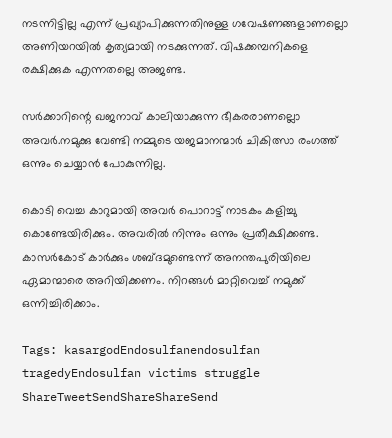നടന്നിട്ടില്ല എന്ന് പ്രഖ്യാപിക്കുന്നതിനുള്ള ഗവേഷണങ്ങളാണല്ലൊ അണിയറയില്‍ കൃത്യമായി നടക്കുന്നത്. വിഷക്കമ്പനികളെ രക്ഷിക്കുക എന്നതല്ലെ അജണ്ട.

സര്‍ക്കാറിന്റെ ഖജനാവ് കാലിയാക്കുന്ന ഭീകരരാണല്ലൊ അവര്‍.നമുക്കു വേണ്ടി നമ്മുടെ യജമാനന്മാര്‍ ചികിത്സാ രംഗത്ത് ഒന്നും ചെയ്യാന്‍ പോകുന്നില്ല.

കൊടി വെച്ച കാറുമായി അവര്‍ പൊറാട്ട് നാടകം കളിച്ചു കൊണ്ടേയിരിക്കും. അവരില്‍ നിന്നും ഒന്നും പ്രതീക്ഷിക്കണ്ട. കാസര്‍കോട് കാര്‍ക്കും ശബ്ദമുണ്ടെന്ന് അനന്തപുരിയിലെ ഏമാന്മാരെ അറിയിക്കണം. നിറങ്ങള്‍ മാറ്റിവെച്ച് നമുക്ക് ഒന്നിച്ചിരിക്കാം.

Tags: kasargodEndosulfanendosulfan tragedyEndosulfan victims struggle
ShareTweetSendShareShareSend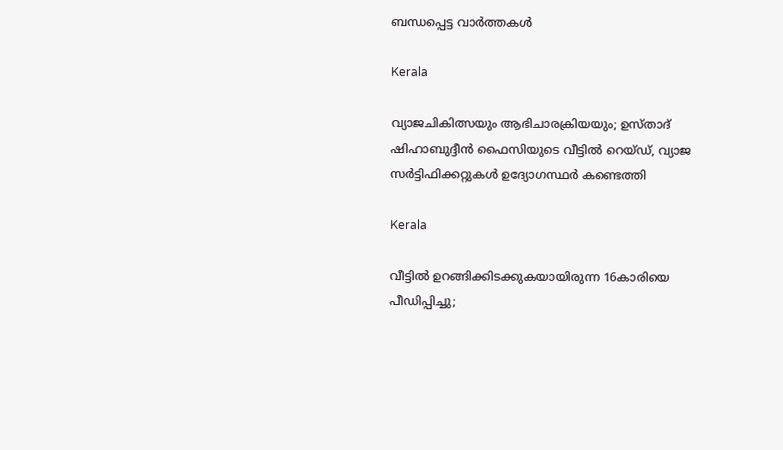ബന്ധപ്പെട്ട വാര്‍ത്തകള്‍

Kerala

വ്യാജചികിത്സയും ആഭിചാരക്രിയയും; ഉസ്‌താദ് ഷിഹാബുദ്ദീൻ ഫൈസിയുടെ വീട്ടിൽ റെയ്ഡ്, വ്യാജ സർട്ടിഫിക്കറ്റുകൾ ഉദ്യോഗസ്ഥർ കണ്ടെത്തി

Kerala

വീട്ടിൽ ഉറങ്ങിക്കിടക്കുകയായിരുന്ന 16കാരിയെ പീഡിപ്പിച്ചു;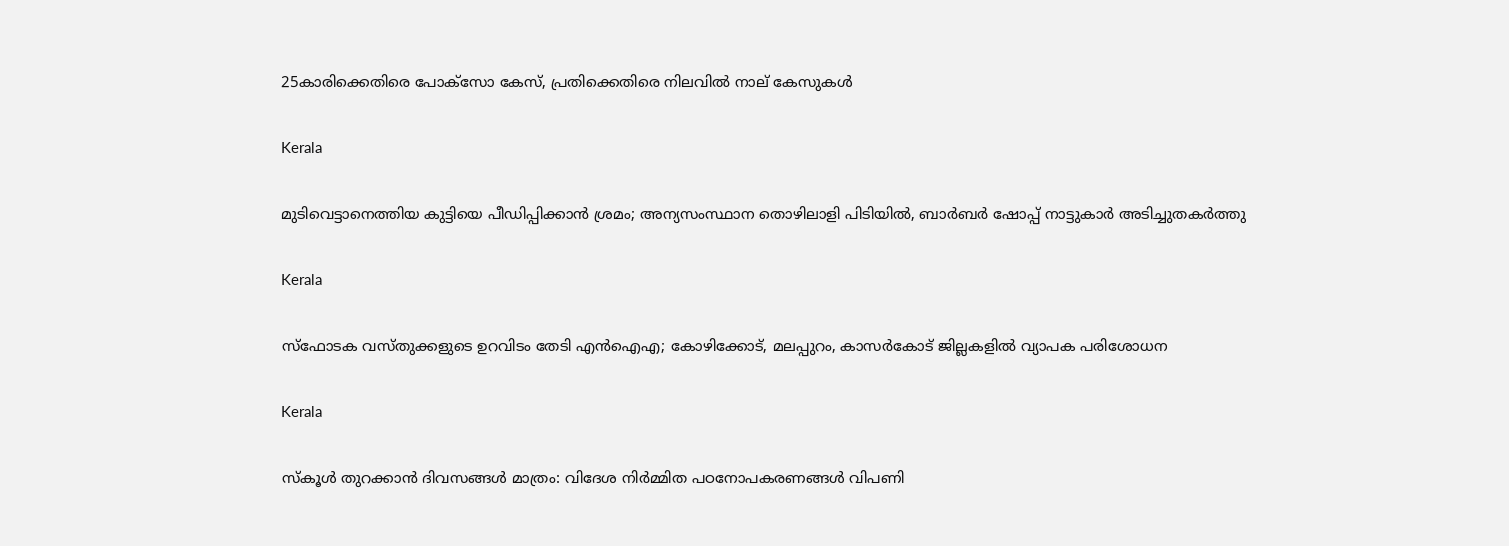25കാരിക്കെതിരെ പോക്സോ കേസ്, പ്രതിക്കെതിരെ നിലവിൽ നാല് കേസുകൾ

Kerala

മുടിവെട്ടാനെത്തിയ കുട്ടിയെ പീഡിപ്പിക്കാൻ ശ്രമം; അന്യസംസ്ഥാന തൊഴിലാളി പിടിയിൽ, ബാർബർ ഷോപ്പ് നാട്ടുകാർ അടിച്ചുതകർത്തു

Kerala

സ്‌ഫോടക വസ്‌തുക്കളുടെ ഉറവിടം തേടി എൻഐഎ; കോഴിക്കോട്, മലപ്പുറം, കാസർകോട് ജില്ലകളിൽ വ്യാപക പരിശോധന

Kerala

സ്‌കൂള്‍ തുറക്കാന്‍ ദിവസങ്ങള്‍ മാത്രം: വിദേശ നിര്‍മ്മിത പഠനോപകരണങ്ങള്‍ വിപണി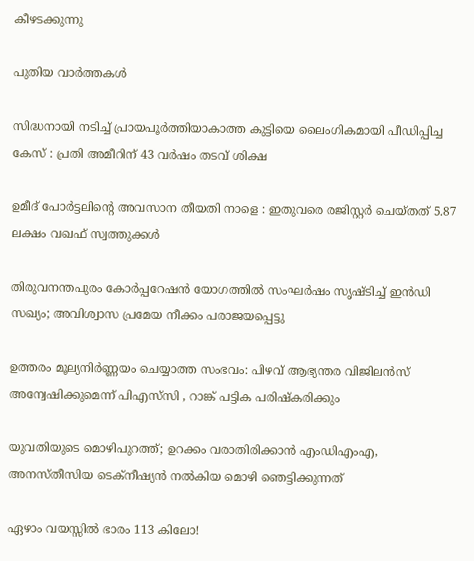കീഴടക്കുന്നു

പുതിയ വാര്‍ത്തകള്‍

സിദ്ധനായി നടിച്ച് പ്രായപൂർത്തിയാകാത്ത കുട്ടിയെ ലൈംഗികമായി പീഡിപ്പിച്ച കേസ് : പ്രതി അമീറിന് 43 വർഷം തടവ് ശിക്ഷ

ഉമീദ് പോർട്ടലിന്റെ അവസാന തീയതി നാളെ : ഇതുവരെ രജിസ്റ്റർ ചെയ്തത് 5.87 ലക്ഷം വഖഫ് സ്വത്തുക്കൾ

തിരുവനന്തപുരം കോർപ്പറേഷൻ യോഗത്തിൽ സംഘർഷം സൃഷ്ടിച്ച് ഇൻഡി സഖ്യം; അവിശ്വാസ പ്രമേയ നീക്കം പരാജയപ്പെട്ടു

ഉത്തരം മൂല്യനിർണ്ണയം ചെയ്യാത്ത സംഭവം: പിഴവ് ആഭ്യന്തര വിജിലൻസ് അന്വേഷിക്കുമെന്ന് പിഎസ്‌സി , റാങ്ക് പട്ടിക പരിഷ്‌കരിക്കും

യുവതിയുടെ മൊഴിപുറത്ത്; ഉറക്കം വരാതിരിക്കാന്‍ എംഡിഎംഎ, അനസ്തീസിയ ടെക്നീഷ്യന്‍ നൽകിയ മൊഴി ഞെട്ടിക്കുന്നത്

ഏഴാം വയസ്സിൽ ഭാരം 113 കിലോ!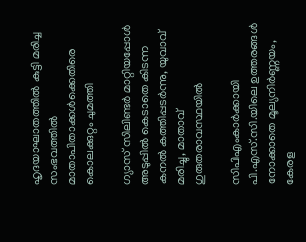ഹൃദയാഘാതത്തിൽ കുട്ടി മരിച്ച സംഭവത്തിൽ മാതാപിതാക്കൾക്കെതിരെ കൊലക്കുറ്റം ചുമത്തി

ഗ്യാസ് സിലിണ്ടർ മാറ്റിയപ്പോൾ അടുപ്പിൽ കെടാതെ കിടന്ന കനൽ കത്തിപ്പടർന്നു, യുവാവ് മരിച്ചു, മാതാവ് ഗുരുതരാവസ്ഥയിൽ

സിപിഎംകാർക്കായി പി.എസ്.സി.യിലെ ഉത്തരങ്ങൾ നോക്കാതെ മൂല്യനിര്‍ണ്ണയം, കേരള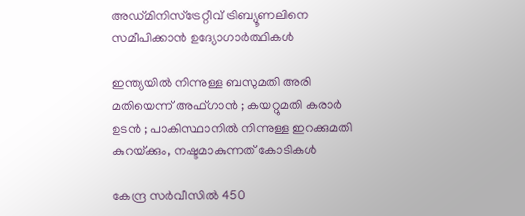അഡ്മിനിസ്ട്രേറ്റീവ് ട്രിബ്യൂണലിനെ സമീപിക്കാൻ ഉദ്യോഗാർത്ഥികൾ

ഇന്ത്യയിൽ നിന്നുള്ള ബസുമതി അരി മതിയെന്ന് അഫ്ഗാൻ ; കയറ്റുമതി കരാർ ഉടൻ ; പാകിസ്ഥാനിൽ നിന്നുള്ള ഇറക്കുമതി കുറയ്‌ക്കും, നഷ്ടമാകുന്നത് കോടികൾ

കേന്ദ്ര സർവീസിൽ 450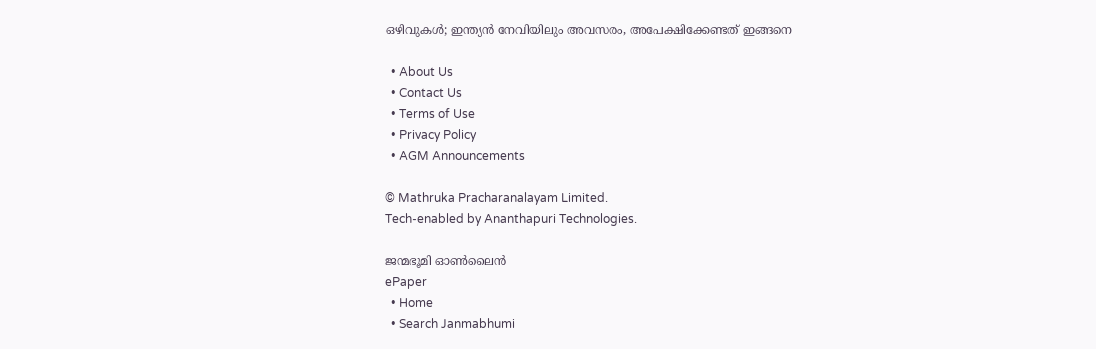ഒഴിവുകൾ; ഇന്ത്യൻ നേവിയിലും അവസരം, അപേക്ഷിക്കേണ്ടത് ഇങ്ങനെ

  • About Us
  • Contact Us
  • Terms of Use
  • Privacy Policy
  • AGM Announcements

© Mathruka Pracharanalayam Limited.
Tech-enabled by Ananthapuri Technologies.

ജന്മഭൂമി ഓണ്‍ലൈന്‍
ePaper
  • Home
  • Search Janmabhumi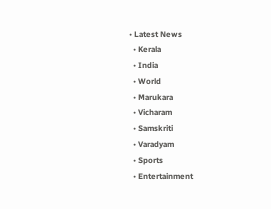• Latest News
  • Kerala
  • India
  • World
  • Marukara
  • Vicharam
  • Samskriti
  • Varadyam
  • Sports
  • Entertainment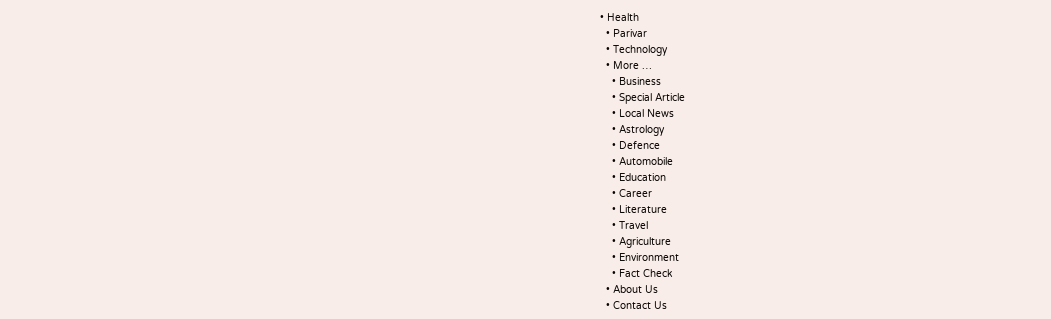• Health
  • Parivar
  • Technology
  • More …
    • Business
    • Special Article
    • Local News
    • Astrology
    • Defence
    • Automobile
    • Education
    • Career
    • Literature
    • Travel
    • Agriculture
    • Environment
    • Fact Check
  • About Us
  • Contact Us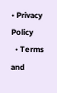• Privacy Policy
  • Terms and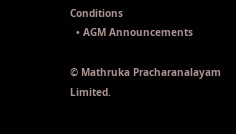Conditions
  • AGM Announcements

© Mathruka Pracharanalayam Limited.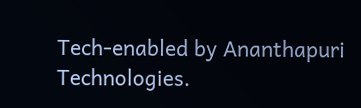Tech-enabled by Ananthapuri Technologies.